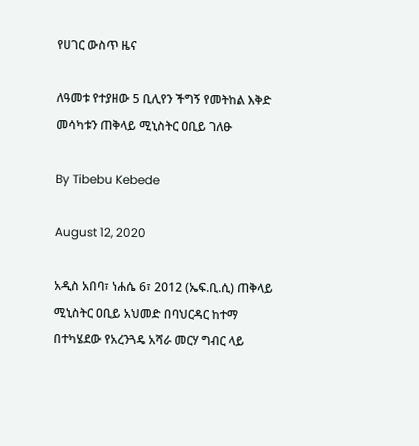የሀገር ውስጥ ዜና

ለዓመቱ የተያዘው 5 ቢሊየን ችግኝ የመትከል እቅድ መሳካቱን ጠቅላይ ሚኒስትር ዐቢይ ገለፁ

By Tibebu Kebede

August 12, 2020

አዲስ አበባ፣ ነሐሴ 6፣ 2012 (ኤፍ.ቢ.ሲ) ጠቅላይ ሚኒስትር ዐቢይ አህመድ በባህርዳር ከተማ በተካሄደው የአረንጓዴ አሻራ መርሃ ግብር ላይ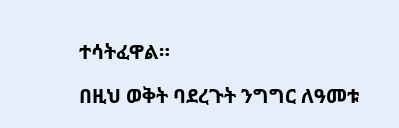ተሳትፈዋል።

በዚህ ወቅት ባደረጉት ንግግር ለዓመቱ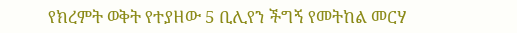የክረምት ወቅት የተያዘው 5 ቢሊየን ችግኝ የመትከል መርሃ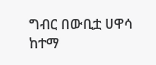ግብር በውቢቷ ሀዋሳ ከተማ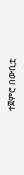ተጀምሮ በውቢቷ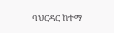ባህርዳር ከተማ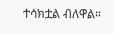ተሳክቷል ብለዋል።